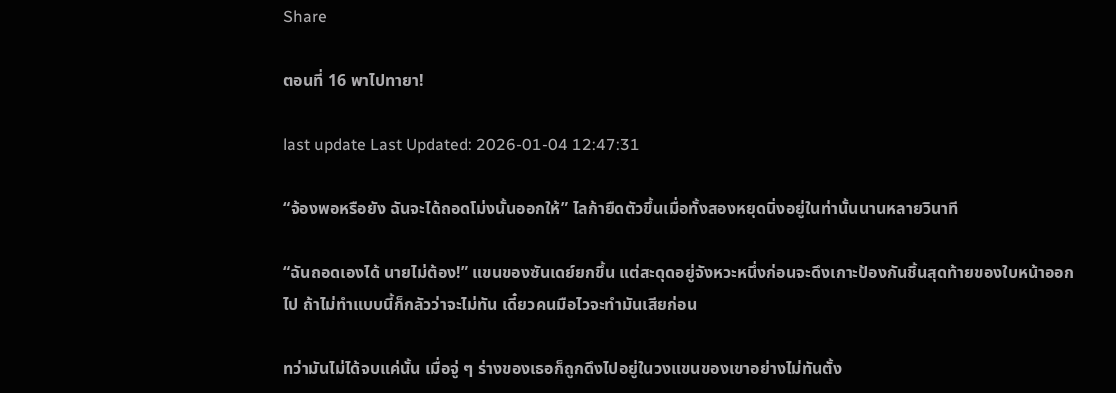Share

ตอนที่ 16 พาไปทายา!

last update Last Updated: 2026-01-04 12:47:31

“จ้องพอหรือยัง ฉันจะได้ถอดโม่งนั้นออกให้” ไลก้ายืดตัวขึ้นเมื่อทั้งสองหยุดนิ่งอยู่ในท่านั้นนานหลายวินาที

“ฉันถอดเองได้ นายไม่ต้อง!” แขนของซันเดย์ยกขึ้น แต่สะดุดอยู่จังหวะหนึ่งก่อนจะดึงเกาะป้องกันชิ้นสุดท้ายของใบหน้าออกไป ถ้าไม่ทำแบบนี้ก็กลัวว่าจะไม่ทัน เดี๋ยวคนมือไวจะทำมันเสียก่อน

ทว่ามันไม่ได้จบแค่นั้น เมื่อจู่ ๆ ร่างของเธอก็ถูกดึงไปอยู่ในวงแขนของเขาอย่างไม่ทันตั้ง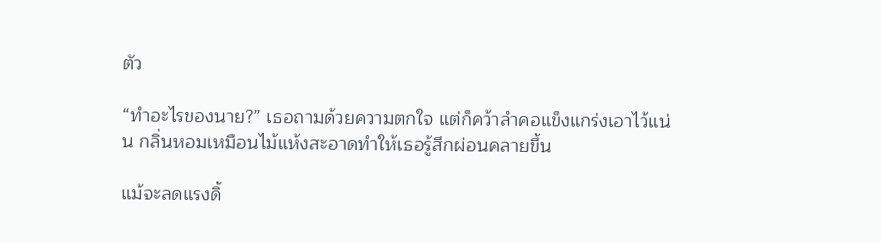ตัว

“ทำอะไรของนาย?” เธอถามด้วยความตกใจ แต่ก็คว้าลำคอแข็งแกร่งเอาไว้แน่น กลิ่นหอมเหมือนไม้แห้งสะอาดทำให้เธอรู้สึกผ่อนคลายขึ้น

แม้จะลดแรงดิ้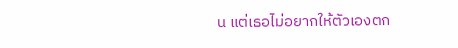น แต่เธอไม่อยากให้ตัวเองตก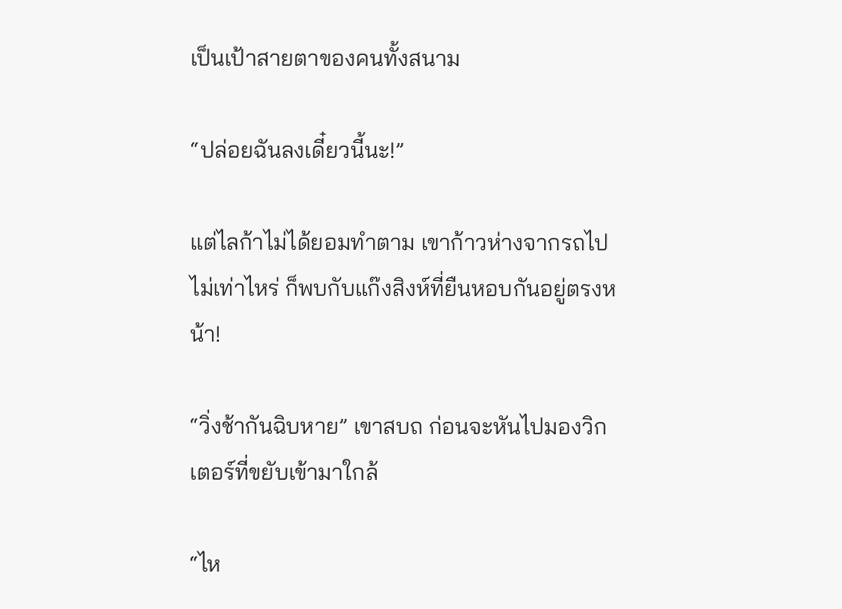เป็นเป้าสายตาของคนทั้งสนาม

“ปล่อยฉันลงเดี๋ยวนี้นะ!”

แต่ไลก้าไม่ได้ยอมทำตาม เขาก้าวห่างจากรถไปไม่เท่าไหร่ ก็พบกับแก๊งสิงห์ที่ยืนหอบกันอยู่ตรงหน้า!

“วิ่งช้ากันฉิบหาย” เขาสบถ ก่อนจะหันไปมองวิกเตอร์ที่ขยับเข้ามาใกล้

“ไห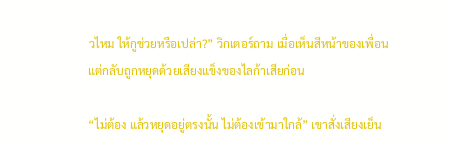วไหม ให้กูช่วยหรือเปล่า?” วิกเตอร์ถาม เมื่อเห็นสีหน้าของเพื่อน แต่กลับถูกหยุดด้วยเสียงแข็งของไลก้าเสียก่อน

“ไม่ต้อง แล้วหยุดอยู่ตรงนั้น ไม่ต้องเข้ามาใกล้” เขาสั่งเสียงเย็น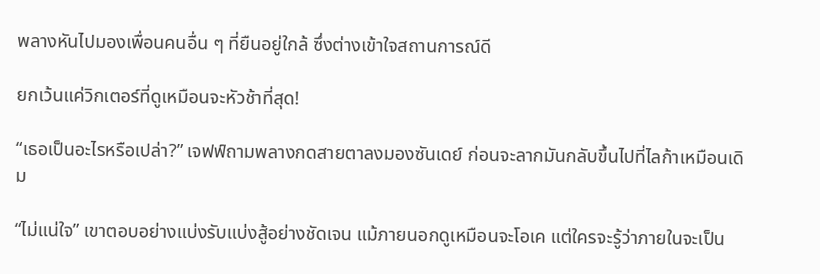พลางหันไปมองเพื่อนคนอื่น ๆ ที่ยืนอยู่ใกล้ ซึ่งต่างเข้าใจสถานการณ์ดี

ยกเว้นแค่วิกเตอร์ที่ดูเหมือนจะหัวช้าที่สุด!

“เธอเป็นอะไรหรือเปล่า?” เจฟฟ์ถามพลางกดสายตาลงมองซันเดย์ ก่อนจะลากมันกลับขึ้นไปที่ไลก้าเหมือนเดิม

“ไม่แน่ใจ” เขาตอบอย่างแบ่งรับแบ่งสู้อย่างชัดเจน แม้ภายนอกดูเหมือนจะโอเค แต่ใครจะรู้ว่าภายในจะเป็น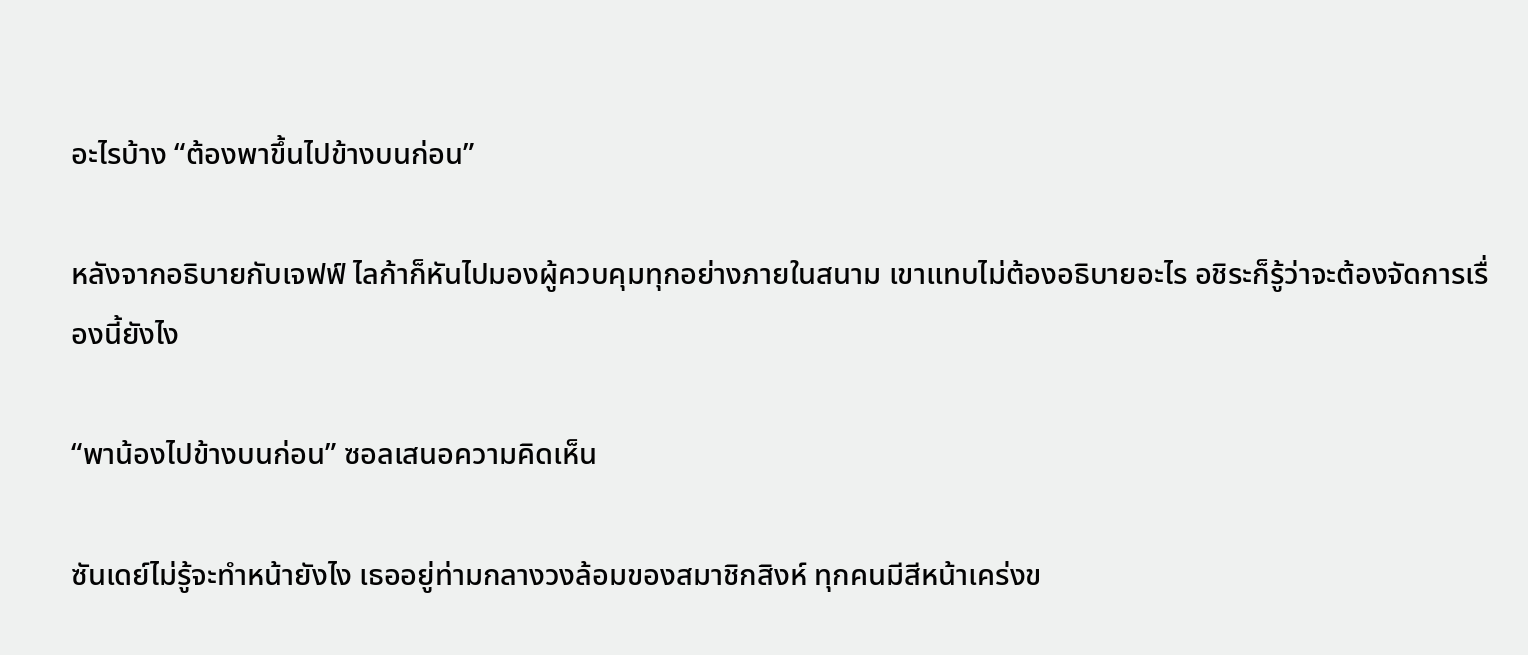อะไรบ้าง “ต้องพาขึ้นไปข้างบนก่อน”

หลังจากอธิบายกับเจฟฟ์ ไลก้าก็หันไปมองผู้ควบคุมทุกอย่างภายในสนาม เขาแทบไม่ต้องอธิบายอะไร อชิระก็รู้ว่าจะต้องจัดการเรื่องนี้ยังไง

“พาน้องไปข้างบนก่อน” ซอลเสนอความคิดเห็น

ซันเดย์ไม่รู้จะทำหน้ายังไง เธออยู่ท่ามกลางวงล้อมของสมาชิกสิงห์ ทุกคนมีสีหน้าเคร่งข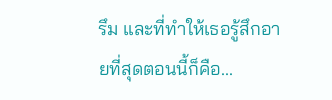รึม และที่ทำให้เธอรู้สึกอายที่สุดตอนนี้ก็คือ...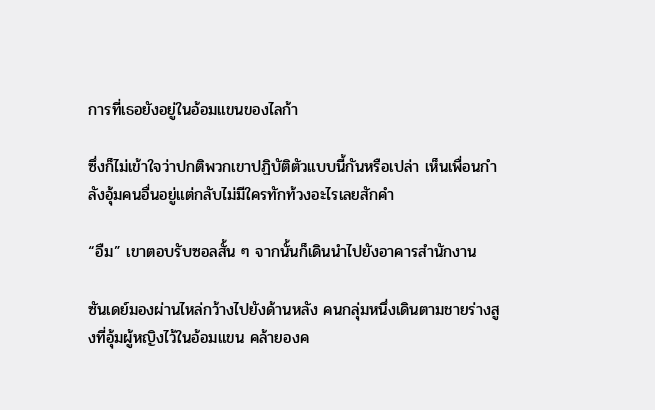การที่เธอยังอยู่ในอ้อมแขนของไลก้า

ซึ่งก็ไม่เข้าใจว่าปกติพวกเขาปฏิบัติตัวแบบนี้กันหรือเปล่า เห็นเพื่อนกำลังอุ้มคนอื่นอยู่แต่กลับไม่มีใครทักท้วงอะไรเลยสักคำ

“อืม” เขาตอบรับซอลสั้น ๆ จากนั้นก็เดินนำไปยังอาคารสำนักงาน

ซันเดย์มองผ่านไหล่กว้างไปยังด้านหลัง คนกลุ่มหนึ่งเดินตามชายร่างสูงที่อุ้มผู้หญิงไว้ในอ้อมแขน คล้ายองค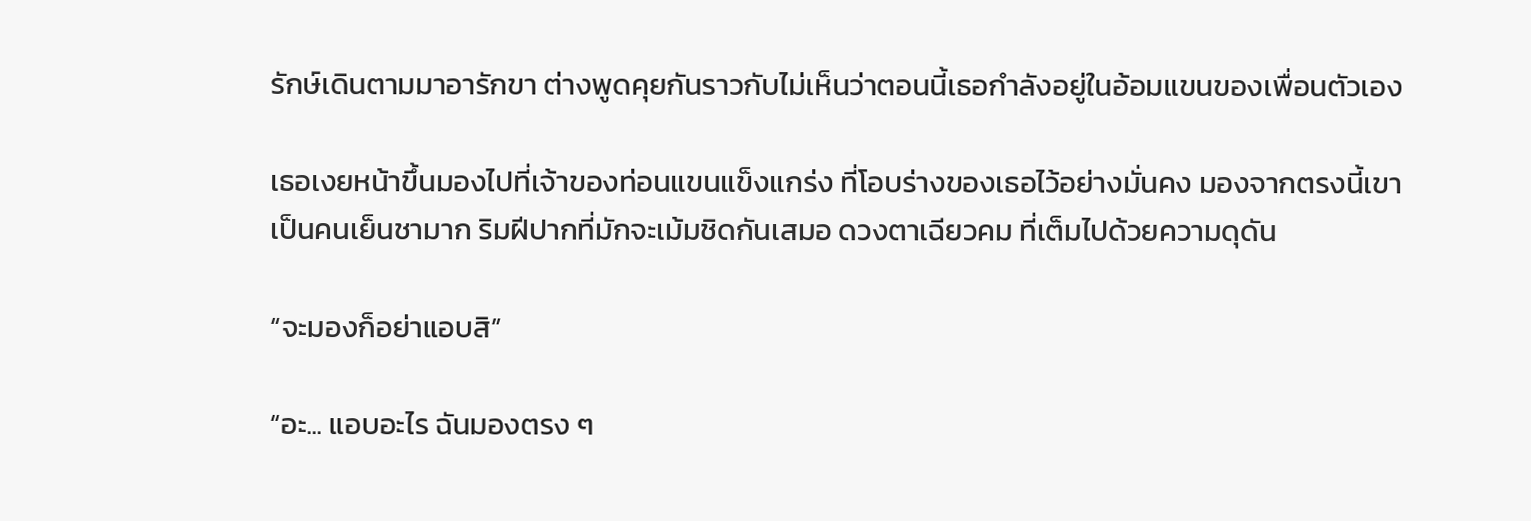รักษ์เดินตามมาอารักขา ต่างพูดคุยกันราวกับไม่เห็นว่าตอนนี้เธอกำลังอยู่ในอ้อมแขนของเพื่อนตัวเอง

เธอเงยหน้าขึ้นมองไปที่เจ้าของท่อนแขนแข็งแกร่ง ที่โอบร่างของเธอไว้อย่างมั่นคง มองจากตรงนี้เขาเป็นคนเย็นชามาก ริมฝีปากที่มักจะเม้มชิดกันเสมอ ดวงตาเฉียวคม ที่เต็มไปด้วยความดุดัน

“จะมองก็อย่าแอบสิ”

“อะ... แอบอะไร ฉันมองตรง ๆ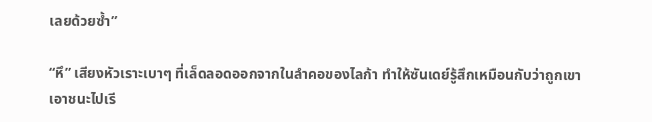เลยด้วยซ้ำ”

“หึ” เสียงหัวเราะเบาๆ ที่เล็ดลอดออกจากในลำคอของไลก้า ทำให้ซันเดย์รู้สึกเหมือนกับว่าถูกเขาเอาชนะไปเรี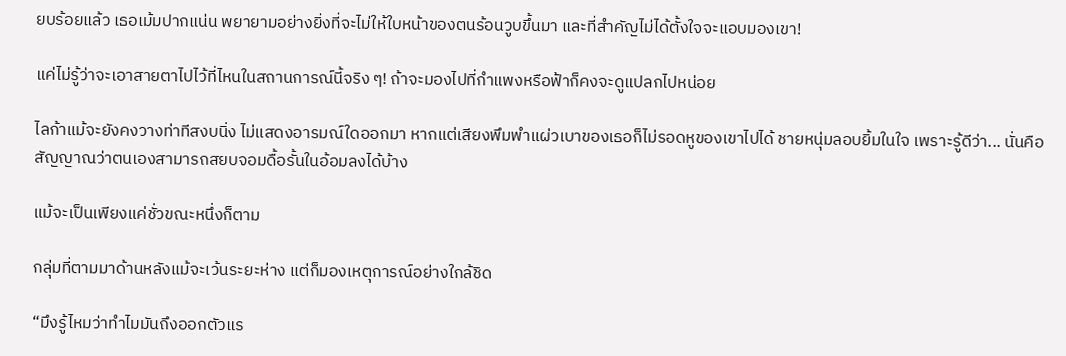ยบร้อยแล้ว เธอเม้มปากแน่น พยายามอย่างยิ่งที่จะไม่ให้ใบหน้าของตนร้อนวูบขึ้นมา และที่สำคัญไม่ได้ตั้งใจจะแอบมองเขา!

แค่ไม่รู้ว่าจะเอาสายตาไปไว้ที่ไหนในสถานการณ์นี้จริง ๆ! ถ้าจะมองไปที่กำแพงหรือฟ้าก็คงจะดูแปลกไปหน่อย

ไลก้าแม้จะยังคงวางท่าทีสงบนิ่ง ไม่แสดงอารมณ์ใดออกมา หากแต่เสียงพึมพำแผ่วเบาของเธอก็ไม่รอดหูของเขาไปได้ ชายหนุ่มลอบยิ้มในใจ เพราะรู้ดีว่า... นั่นคือสัญญาณว่าตนเองสามารถสยบจอมดื้อรั้นในอ้อมลงได้บ้าง

แม้จะเป็นเพียงแค่ชั่วขณะหนึ่งก็ตาม

กลุ่มที่ตามมาด้านหลังแม้จะเว้นระยะห่าง แต่ก็มองเหตุการณ์อย่างใกล้ชิด

“มึงรู้ไหมว่าทำไมมันถึงออกตัวแร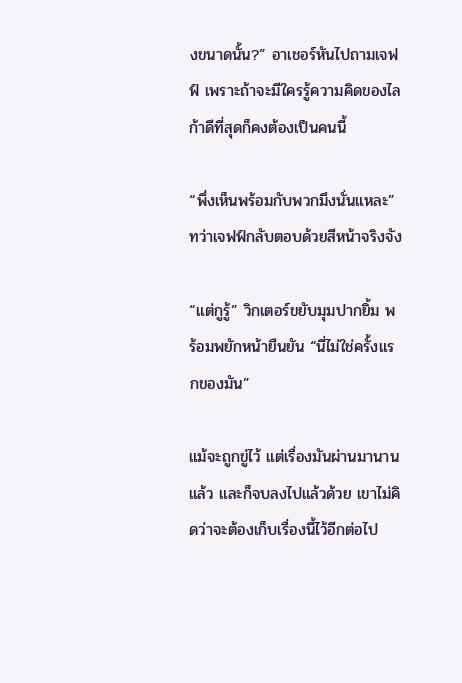งขนาดนั้น?” อาเชอร์หันไปถามเจฟฟ์ เพราะถ้าจะมีใครรู้ความคิดของไลก้าดีที่สุดก็คงต้องเป็นคนนี้

“พึ่งเห็นพร้อมกับพวกมึงนั่นแหละ” ทว่าเจฟฟ์กลับตอบด้วยสีหน้าจริงจัง

“แต่กูรู้” วิกเตอร์ขยับมุมปากยิ้ม พร้อมพยักหน้ายืนยัน “นี่ไม่ใช่ครั้งแรกของมัน”

แม้จะถูกขู่ไว้ แต่เรื่องมันผ่านมานานแล้ว และก็จบลงไปแล้วด้วย เขาไม่คิดว่าจะต้องเก็บเรื่องนี้ไว้อีกต่อไป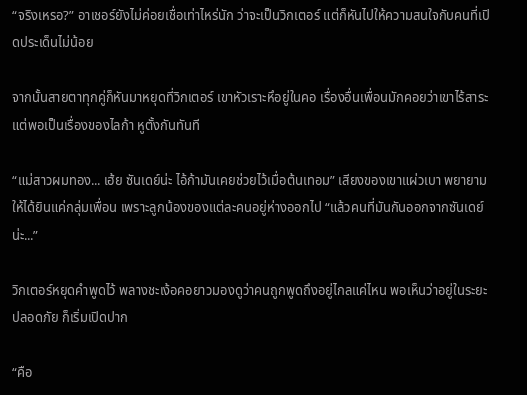“จริงเหรอ?” อาเชอร์ยังไม่ค่อยเชื่อเท่าไหร่นัก ว่าจะเป็นวิกเตอร์ แต่ก็หันไปให้ความสนใจกับคนที่เปิดประเด็นไม่น้อย

จากนั้นสายตาทุกคู่ก็หันมาหยุดที่วิกเตอร์ เขาหัวเราะหึอยู่ในคอ เรื่องอื่นเพื่อนมักคอยว่าเขาไร้สาระ แต่พอเป็นเรื่องของไลก้า หูตั้งกันทันที

“แม่สาวผมทอง... เฮ้ย ซันเดย์น่ะ ไอ้ก้ามันเคยช่วยไว้เมื่อต้นเทอม” เสียงของเขาแผ่วเบา พยายามให้ได้ยินแค่กลุ่มเพื่อน เพราะลูกน้องของแต่ละคนอยู่ห่างออกไป “แล้วคนที่มันกันออกจากซันเดย์น่ะ...”

วิกเตอร์หยุดคำพูดไว้ พลางชะเง้อคอยาวมองดูว่าคนถูกพูดถึงอยู่ไกลแค่ไหน พอเห็นว่าอยู่ในระยะปลอดภัย ก็เริ่มเปิดปาก

“คือ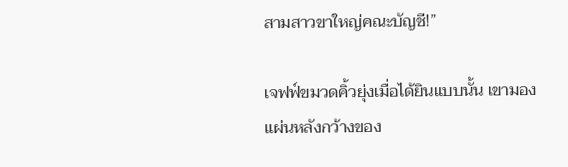สามสาวขาใหญ่คณะบัญชี!”

เจฟฟ์ขมวดคิ้วยุ่งเมื่อได้ยินแบบนั้น เขามองแผ่นหลังกว้างของ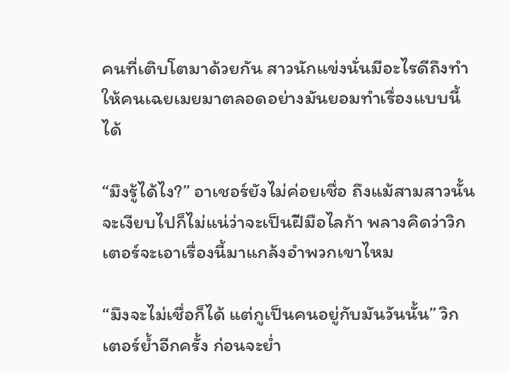คนที่เติบโตมาด้วยกัน สาวนักแข่งนั่นมีอะไรดีถึงทำให้คนเฉยเมยมาตลอดอย่างมันยอมทำเรื่องแบบนี้ได้

“มึงรู้ได้ไง?” อาเชอร์ยังไม่ค่อยเชื่อ ถึงแม้สามสาวนั้นจะเงียบไปก็ไม่แน่ว่าจะเป็นฝีมือไลก้า พลางคิดว่าวิกเตอร์จะเอาเรื่องนี้มาแกล้งอำพวกเขาไหม

“มึงจะไม่เชื่อก็ได้ แต่กูเป็นคนอยู่กับมันวันนั้น” วิกเตอร์ย้ำอีกครั้ง ก่อนจะย่ำ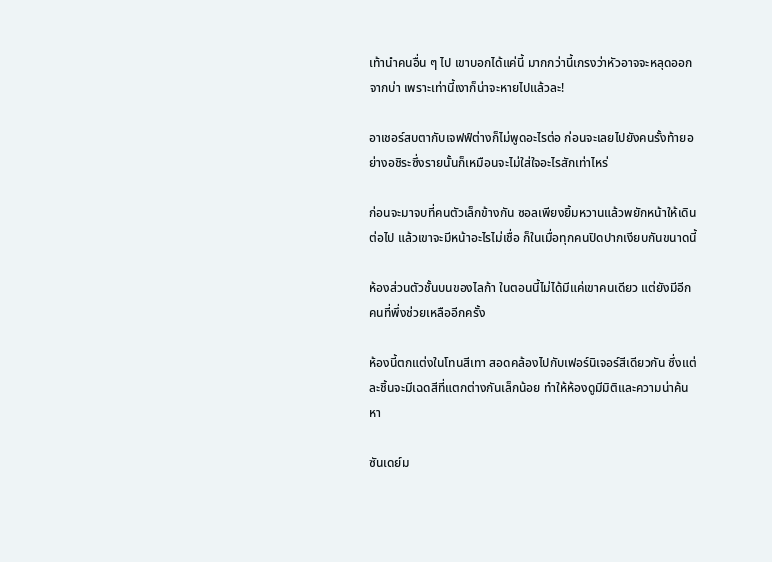เท้านำคนอื่น ๆ ไป เขาบอกได้แค่นี้ มากกว่านี้เกรงว่าหัวอาจจะหลุดออกจากบ่า เพราะเท่านี้เงาก็น่าจะหายไปแล้วละ!

อาเชอร์สบตากับเจฟฟ์ต่างก็ไม่พูดอะไรต่อ ก่อนจะเลยไปยังคนรั้งท้ายอย่างอชิระซึ่งรายนั้นก็เหมือนจะไม่ใส่ใจอะไรสักเท่าไหร่

ก่อนจะมาจบที่คนตัวเล็กข้างกัน ซอลเพียงยิ้มหวานแล้วพยักหน้าให้เดินต่อไป แล้วเขาจะมีหน้าอะไรไม่เชื่อ ก็ในเมื่อทุกคนปิดปากเงียบกันขนาดนี้

ห้องส่วนตัวชั้นบนของไลก้า ในตอนนี้ไม่ได้มีแค่เขาคนเดียว แต่ยังมีอีกคนที่พึ่งช่วยเหลืออีกครั้ง

ห้องนี้ตกแต่งในโทนสีเทา สอดคล้องไปกับเฟอร์นิเจอร์สีเดียวกัน ซึ่งแต่ละชิ้นจะมีเฉดสีที่แตกต่างกันเล็กน้อย ทำให้ห้องดูมีมิติและความน่าค้นหา

ซันเดย์ม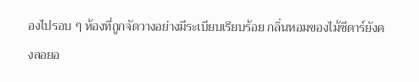องไปรอบ ๆ ห้องที่ถูกจัดวางอย่างมีระเบียบเรียบร้อย กลิ่นหอมของไม้ซีดาร์ยังคงลอยอ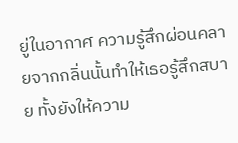ยู่ในอากาศ ความรู้สึกผ่อนคลายจากกลิ่นนั้นทำให้เธอรู้สึกสบาย ทั้งยังให้ความ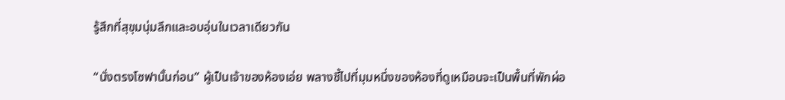รู้สึกที่สุขุมนุ่มลึกและอบอุ่นในเวลาเดียวกัน

“นั่งตรงโซฟานั้นก่อน” ผู้เป็นเจ้าของห้องเอ่ย พลางชี้ไปที่มุมหนึ่งของห้องที่ดูเหมือนจะเป็นพื้นที่พักผ่อ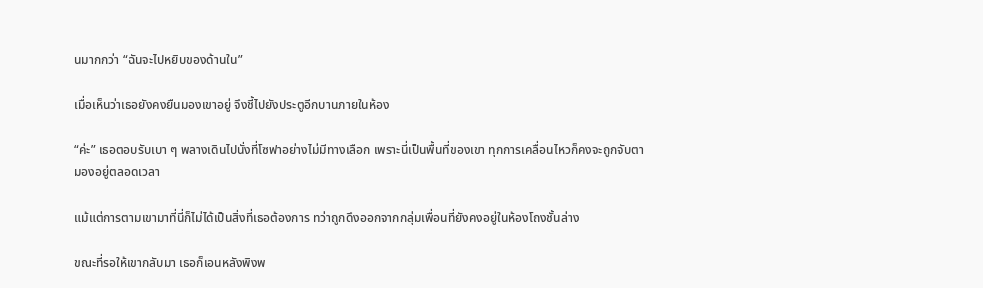นมากกว่า “ฉันจะไปหยิบของด้านใน”

เมื่อเห็นว่าเธอยังคงยืนมองเขาอยู่ จึงชี้ไปยังประตูอีกบานภายในห้อง

“ค่ะ” เธอตอบรับเบา ๆ พลางเดินไปนั่งที่โซฟาอย่างไม่มีทางเลือก เพราะนี่เป็นพื้นที่ของเขา ทุกการเคลื่อนไหวก็คงจะถูกจับตามองอยู่ตลอดเวลา

แม้แต่การตามเขามาที่นี่ก็ไม่ได้เป็นสิ่งที่เธอต้องการ ทว่าถูกดึงออกจากกลุ่มเพื่อนที่ยังคงอยู่ในห้องโถงชั้นล่าง

ขณะที่รอให้เขากลับมา เธอก็เอนหลังพิงพ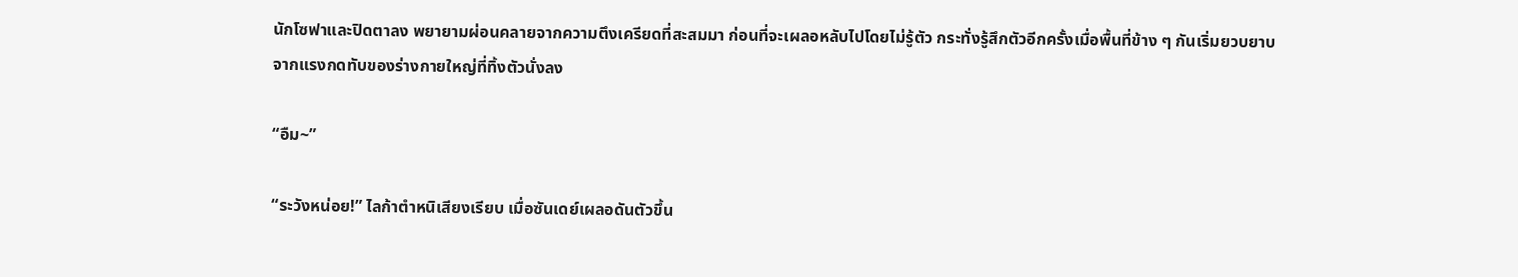นักโซฟาและปิดตาลง พยายามผ่อนคลายจากความตึงเครียดที่สะสมมา ก่อนที่จะเผลอหลับไปโดยไม่รู้ตัว กระทั่งรู้สึกตัวอีกครั้งเมื่อพื้นที่ข้าง ๆ กันเริ่มยวบยาบจากแรงกดทับของร่างกายใหญ่ที่ทิ้งตัวนั่งลง

“อืม~”

“ระวังหน่อย!” ไลก้าตำหนิเสียงเรียบ เมื่อซันเดย์เผลอดันตัวขึ้น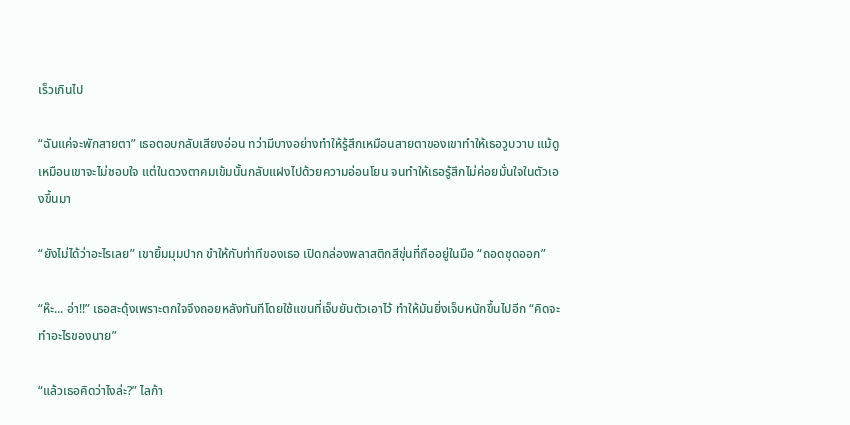เร็วเกินไป

“ฉันแค่จะพักสายตา” เธอตอบกลับเสียงอ่อน ทว่ามีบางอย่างทำให้รู้สึกเหมือนสายตาของเขาทำให้เธอวูบวาบ แม้ดูเหมือนเขาจะไม่ชอบใจ แต่ในดวงตาคมเข้มนั้นกลับแฝงไปด้วยความอ่อนโยน จนทำให้เธอรู้สึกไม่ค่อยมั่นใจในตัวเองขึ้นมา

“ยังไม่ได้ว่าอะไรเลย” เขายิ้มมุมปาก ขำให้กับท่าทีของเธอ เปิดกล่องพลาสติกสีขุ่นที่ถืออยู่ในมือ “ถอดชุดออก”

“ห๊ะ... อ่า!!” เธอสะดุ้งเพราะตกใจจึงถอยหลังทันทีโดยใช้แขนที่เจ็บยันตัวเอาไว้ ทำให้มันยิ่งเจ็บหนักขึ้นไปอีก “คิดจะทำอะไรของนาย”

“แล้วเธอคิดว่าไงล่ะ?” ไลก้า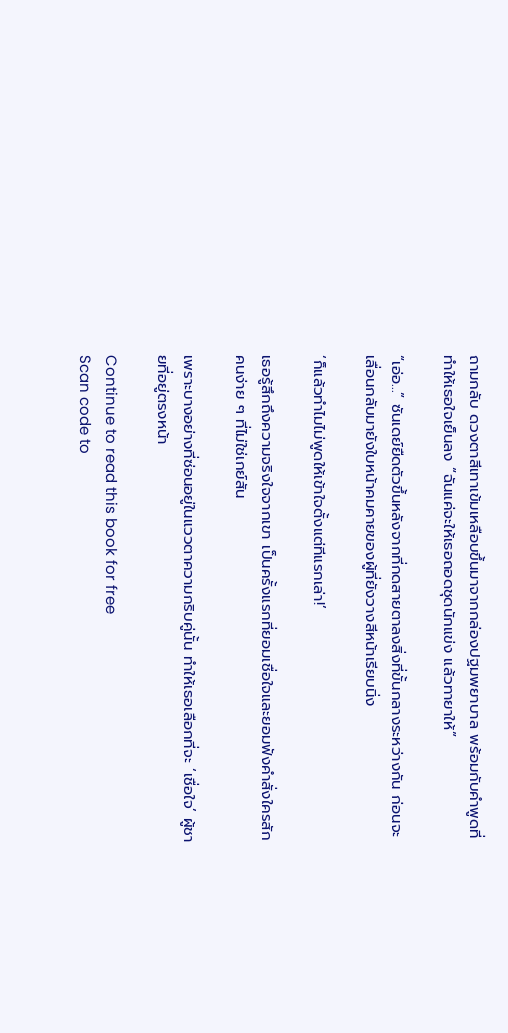ถามกลับ ดวงตาสีเทาเข้มเหลือบขึ้นมาจากกล่องปฐมพยาบาล พร้อมกับคำพูดที่ทำให้เธอใจเย็นลง “ฉันแค่จะให้เธอถอดชุดนักแข่ง แล้วทายาให้”

“เอ่อ...” ซันเดย์ยืดตัวขึ้นหลังจากที่กดสายตาลงสิ่งที่ขั้นกลางระหว่างกัน ก่อนจะเลื่อนกลับมายังใบหน้าคมคายของผู้ที่ยังวางสีหน้าเรียบนิ่ง

‘ก็แล้วทำไมไม่พูดให้เข้าใจตั้งแต่ทีแรกเล่า!’

เธอรู้สึกถึงความจริงใจจากเขา เป็นครั้งแรกที่ยอมเชื่อใจและยอมฟังคำสั่งใครสักคนง่าย ๆ ที่ไม่ใช่เกย์สัน

เพราะบางอย่างที่ซ่อนอยู่ในแววตาความกริบคู่นั้น ทำให้เธอเลือกที่จะ ‘เชื่อใจ’ ผู้ชายที่อยู่ตรงหน้า

Continue to read this book for free
Scan code to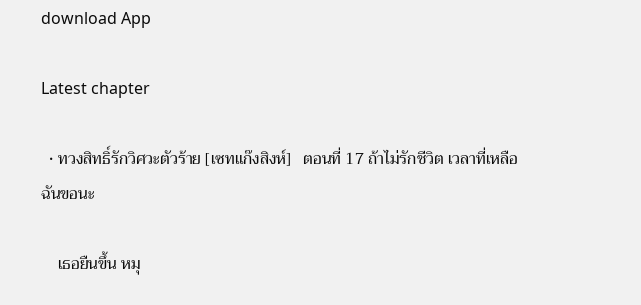download App

Latest chapter

  • ทวงสิทธิ์รักวิศวะตัวร้าย [เซทแก๊งสิงห์]   ตอนที่ 17 ถ้าไม่รักชีวิต เวลาที่เหลือฉันขอนะ

    เธอยืนขึ้น หมุ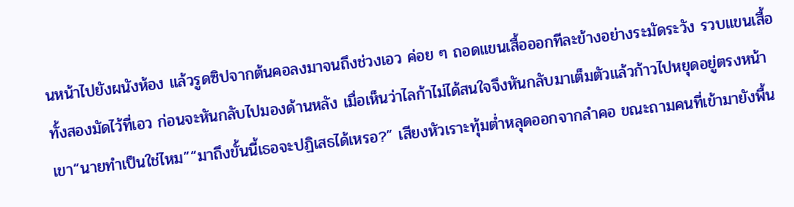นหน้าไปยังผนังห้อง แล้วรูดซิปจากต้นคอลงมาจนถึงช่วงเอว ค่อย ๆ ถอดแขนเสื้อออกทีละข้างอย่างระมัดระวัง รวบแขนเสื้อทั้งสองมัดไว้ที่เอว ก่อนจะหันกลับไปมองด้านหลัง เมื่อเห็นว่าไลก้าไม่ได้สนใจจึงหันกลับมาเต็มตัวแล้วก้าวไปหยุดอยู่ตรงหน้าเขา“นายทำเป็นใช่ไหม”“มาถึงขั้นนี้เธอจะปฏิเสธได้เหรอ?” เสียงหัวเราะทุ้มต่ำหลุดออกจากลำคอ ขณะถามคนที่เข้ามายังพื้น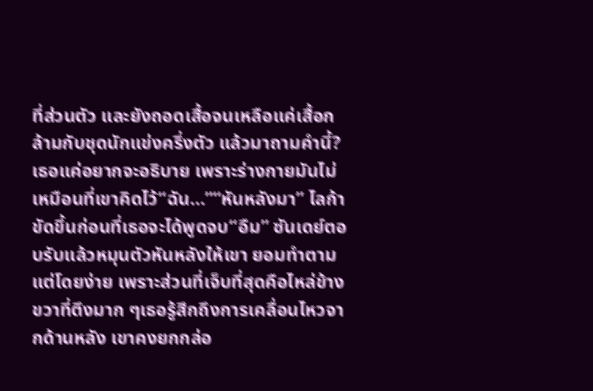ที่ส่วนตัว และยังถอดเสื้อจนเหลือแค่เสื้อกล้ามกับชุดนักแข่งครึ่งตัว แล้วมาถามคำนี้?เธอแค่อยากจะอธิบาย เพราะร่างกายมันไม่เหมือนที่เขาคิดไว้“ฉัน…”“หันหลังมา” ไลก้าขัดขึ้นก่อนที่เธอจะได้พูดจบ“อืม” ซันเดย์ตอบรับแล้วหมุนตัวหันหลังให้เขา ยอมทำตามแต่โดยง่าย เพราะส่วนที่เจ็บที่สุดคือไหล่ข้างขวาที่ตึงมาก ๆเธอรู้สึกถึงการเคลื่อนไหวจากด้านหลัง เขาคงยกกล่อ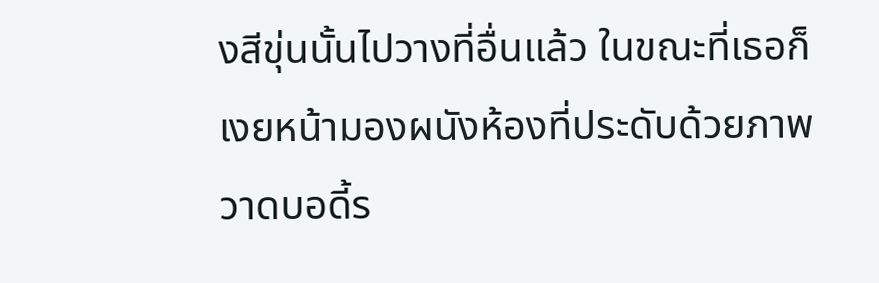งสีขุ่นนั้นไปวางที่อื่นแล้ว ในขณะที่เธอก็เงยหน้ามองผนังห้องที่ประดับด้วยภาพวาดบอดี้ร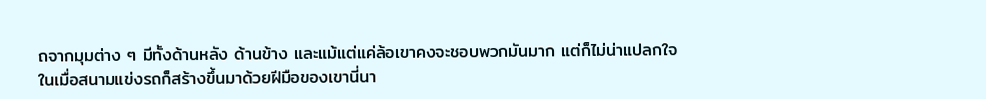ถจากมุมต่าง ๆ มีทั้งด้านหลัง ด้านข้าง และแม้แต่แค่ล้อเขาคงจะชอบพวกมันมาก แต่ก็ไม่น่าแปลกใจ ในเมื่อสนามแข่งรถก็สร้างขึ้นมาด้วยฝีมือของเขานี่นา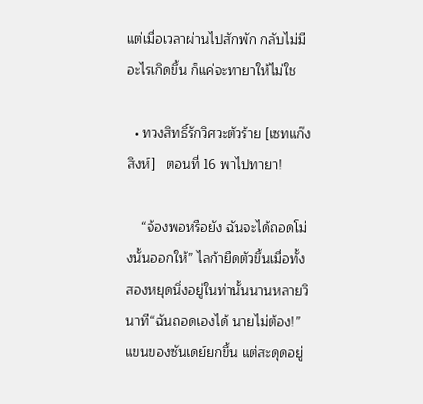แต่เมื่อเวลาผ่านไปสักพัก กลับไม่มีอะไรเกิดขึ้น ก็แค่จะทายาให้ไม่ใช

  • ทวงสิทธิ์รักวิศวะตัวร้าย [เซทแก๊งสิงห์]   ตอนที่ 16 พาไปทายา!

    “จ้องพอหรือยัง ฉันจะได้ถอดโม่งนั้นออกให้” ไลก้ายืดตัวขึ้นเมื่อทั้งสองหยุดนิ่งอยู่ในท่านั้นนานหลายวินาที“ฉันถอดเองได้ นายไม่ต้อง!” แขนของซันเดย์ยกขึ้น แต่สะดุดอยู่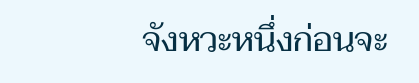จังหวะหนึ่งก่อนจะ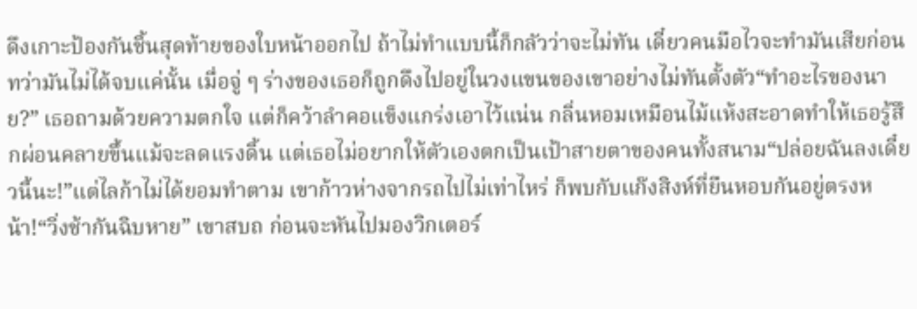ดึงเกาะป้องกันชิ้นสุดท้ายของใบหน้าออกไป ถ้าไม่ทำแบบนี้ก็กลัวว่าจะไม่ทัน เดี๋ยวคนมือไวจะทำมันเสียก่อนทว่ามันไม่ได้จบแค่นั้น เมื่อจู่ ๆ ร่างของเธอก็ถูกดึงไปอยู่ในวงแขนของเขาอย่างไม่ทันตั้งตัว“ทำอะไรของนาย?” เธอถามด้วยความตกใจ แต่ก็คว้าลำคอแข็งแกร่งเอาไว้แน่น กลิ่นหอมเหมือนไม้แห้งสะอาดทำให้เธอรู้สึกผ่อนคลายขึ้นแม้จะลดแรงดิ้น แต่เธอไม่อยากให้ตัวเองตกเป็นเป้าสายตาของคนทั้งสนาม“ปล่อยฉันลงเดี๋ยวนี้นะ!”แต่ไลก้าไม่ได้ยอมทำตาม เขาก้าวห่างจากรถไปไม่เท่าไหร่ ก็พบกับแก๊งสิงห์ที่ยืนหอบกันอยู่ตรงหน้า!“วิ่งช้ากันฉิบหาย” เขาสบถ ก่อนจะหันไปมองวิกเตอร์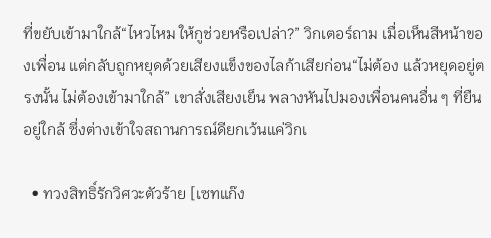ที่ขยับเข้ามาใกล้“ไหวไหม ให้กูช่วยหรือเปล่า?” วิกเตอร์ถาม เมื่อเห็นสีหน้าของเพื่อน แต่กลับถูกหยุดด้วยเสียงแข็งของไลก้าเสียก่อน“ไม่ต้อง แล้วหยุดอยู่ตรงนั้น ไม่ต้องเข้ามาใกล้” เขาสั่งเสียงเย็น พลางหันไปมองเพื่อนคนอื่น ๆ ที่ยืนอยู่ใกล้ ซึ่งต่างเข้าใจสถานการณ์ดียกเว้นแค่วิกเ

  • ทวงสิทธิ์รักวิศวะตัวร้าย [เซทแก๊ง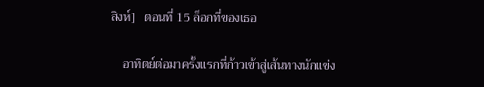สิงห์]   ตอนที่ 15 ล็อกที่ของเธอ

    อาทิตย์ต่อมาครั้งแรกที่ก้าวเข้าสู่เส้นทางนักแข่ง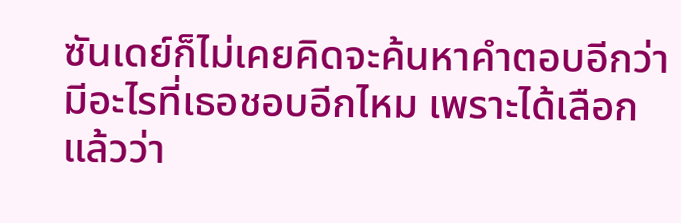ซันเดย์ก็ไม่เคยคิดจะค้นหาคำตอบอีกว่ามีอะไรที่เธอชอบอีกไหม เพราะได้เลือกแล้วว่า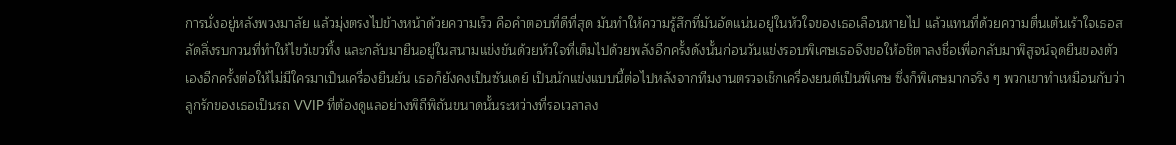การนั่งอยู่หลังพวงมาลัย แล้วมุ่งตรงไปข้างหน้าด้วยความเร็ว คือคำตอบที่ดีที่สุด มันทำให้ความรู้สึกที่มันอัดแน่นอยู่ในหัวใจของเธอเลือนหายไป แล้วแทนที่ด้วยความตื่นเต้นเร้าใจเธอสลัดสิ่งรบกวนที่ทำให้ไขว้เขวทิ้ง และกลับมายืนอยู่ในสนามแข่งขันด้วยหัวใจที่เต็มไปด้วยพลังอีกครั้งดังนั้นก่อนวันแข่งรอบพิเศษเธอจึงขอให้อชิตาลงชื่อเพื่อกลับมาพิสูจน์จุดยืนของตัวเองอีกครั้งต่อให้ไม่มีใครมาเป็นเครื่องยืนยัน เธอก็ยังคงเป็นซันเดย์ เป็นนักแข่งแบบนี้ต่อไปหลังจากทีมงานตรวจเช็กเครื่องยนต์เป็นพิเศษ ซึ่งก็พิเศษมากจริง ๆ พวกเขาทำเหมือนกับว่าลูกรักของเธอเป็นรถ VVIP ที่ต้องดูแลอย่างพิถีพิถันขนาดนั้นระหว่างที่รอเวลาลง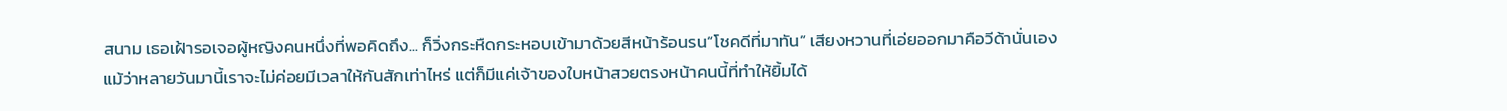สนาม เธอเฝ้ารอเจอผู้หญิงคนหนึ่งที่พอคิดถึง... ก็วิ่งกระหืดกระหอบเข้ามาด้วยสีหน้าร้อนรน“โชคดีที่มาทัน” เสียงหวานที่เอ่ยออกมาคือวีด้านั่นเอง แม้ว่าหลายวันมานี้เราจะไม่ค่อยมีเวลาให้กันสักเท่าไหร่ แต่ก็มีแค่เจ้าของใบหน้าสวยตรงหน้าคนนี้ที่ทำให้ยิ้มได้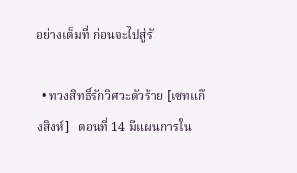อย่างเต็มที่ ก่อนจะไปสู่รั

  • ทวงสิทธิ์รักวิศวะตัวร้าย [เซทแก๊งสิงห์]   ตอนที่ 14 มีแผนการใน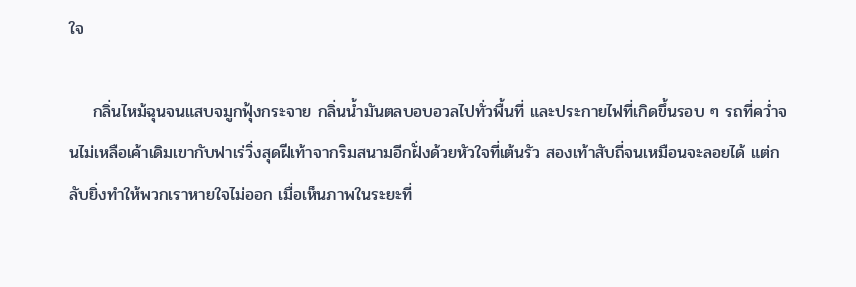ใจ

    กลิ่นไหม้ฉุนจนแสบจมูกฟุ้งกระจาย กลิ่นน้ำมันตลบอบอวลไปทั่วพื้นที่ และประกายไฟที่เกิดขึ้นรอบ ๆ รถที่คว่ำจนไม่เหลือเค้าเดิมเขากับฟาเร่วิ่งสุดฝีเท้าจากริมสนามอีกฝั่งด้วยหัวใจที่เต้นรัว สองเท้าสับถี่จนเหมือนจะลอยได้ แต่กลับยิ่งทำให้พวกเราหายใจไม่ออก เมื่อเห็นภาพในระยะที่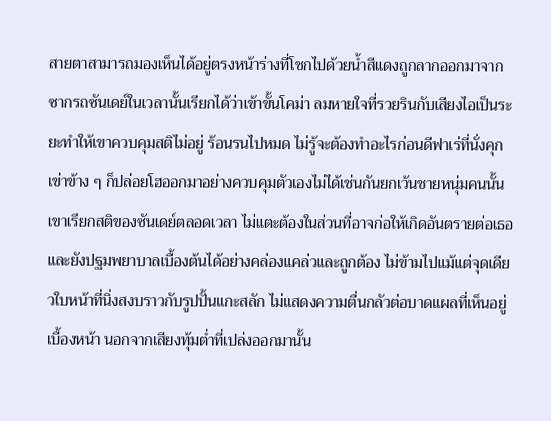สายตาสามารถมองเห็นได้อยู่ตรงหน้าร่างที่โชกไปด้วยน้ำสีแดงถูกลากออกมาจากซากรถซันเดย์ในเวลานั้นเรียกได้ว่าเข้าขั้นโคม่า ลมหายใจที่รวยรินกับเสียงไอเป็นระยะทำให้เขาควบคุมสติไม่อยู่ ร้อนรนไปหมด ไม่รู้จะต้องทำอะไรก่อนดีฟาเร่ที่นั่งคุกเข่าข้าง ๆ ก็ปล่อยโฮออกมาอย่างควบคุมตัวเองไม่ได้เช่นกันยกเว้นชายหนุ่มคนนั้น เขาเรียกสติของซันเดย์ตลอดเวลา ไม่แตะต้องในส่วนที่อาจก่อให้เกิดอันตรายต่อเธอ และยังปฐมพยาบาลเบื้องต้นได้อย่างคล่องแคล่วและถูกต้อง ไม่ข้ามไปแม้แต่จุดเดียวใบหน้าที่นิ่งสงบราวกับรูปปั้นแกะสลัก ไม่แสดงความตื่นกลัวต่อบาดแผลที่เห็นอยู่เบื้องหน้า นอกจากเสียงทุ้มต่ำที่เปล่งออกมานั้น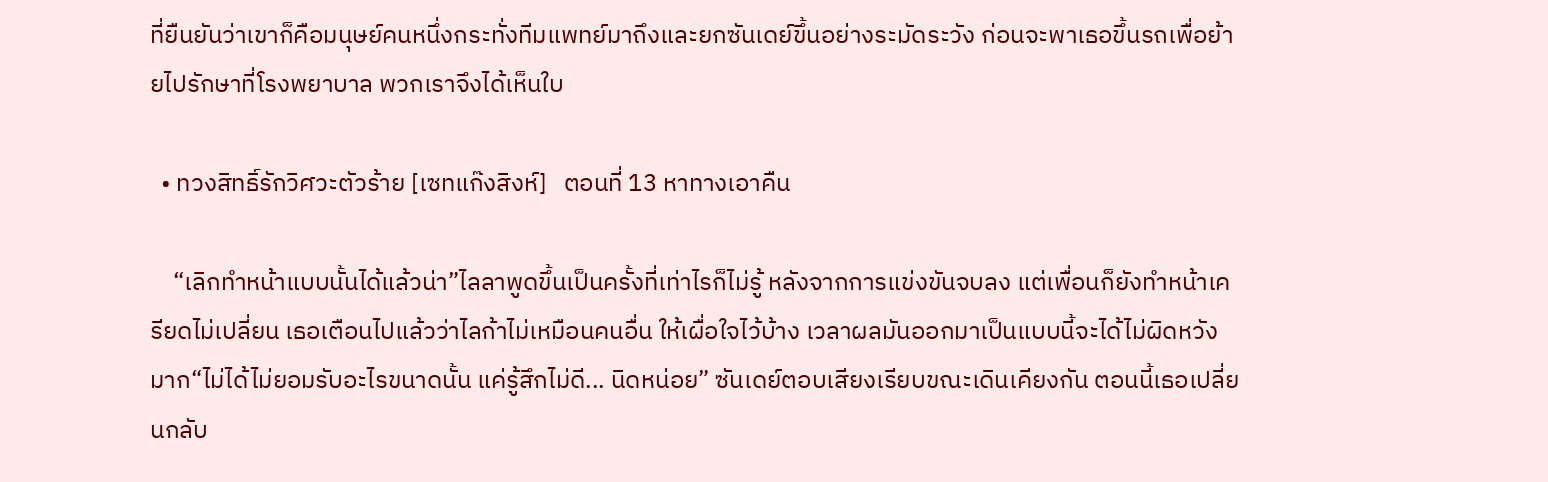ที่ยืนยันว่าเขาก็คือมนุษย์คนหนึ่งกระทั่งทีมแพทย์มาถึงและยกซันเดย์ขึ้นอย่างระมัดระวัง ก่อนจะพาเธอขึ้นรถเพื่อย้ายไปรักษาที่โรงพยาบาล พวกเราจึงได้เห็นใบ

  • ทวงสิทธิ์รักวิศวะตัวร้าย [เซทแก๊งสิงห์]   ตอนที่ 13 หาทางเอาคืน

    “เลิกทำหน้าแบบนั้นได้แล้วน่า”ไลลาพูดขึ้นเป็นครั้งที่เท่าไรก็ไม่รู้ หลังจากการแข่งขันจบลง แต่เพื่อนก็ยังทำหน้าเครียดไม่เปลี่ยน เธอเตือนไปแล้วว่าไลก้าไม่เหมือนคนอื่น ให้เผื่อใจไว้บ้าง เวลาผลมันออกมาเป็นแบบนี้จะได้ไม่ผิดหวังมาก“ไม่ได้ไม่ยอมรับอะไรขนาดนั้น แค่รู้สึกไม่ดี... นิดหน่อย” ซันเดย์ตอบเสียงเรียบขณะเดินเคียงกัน ตอนนี้เธอเปลี่ยนกลับ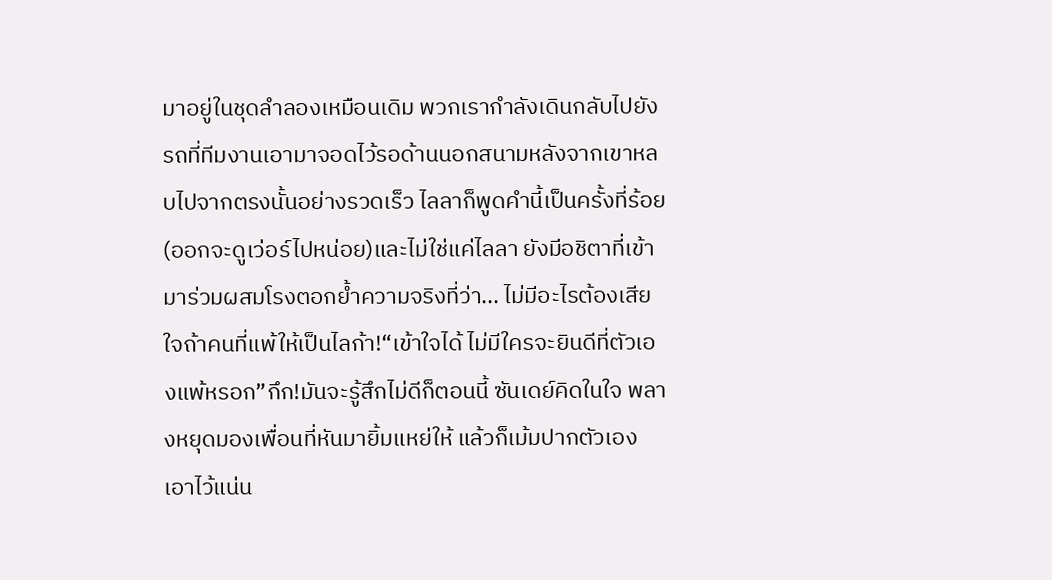มาอยู่ในชุดลำลองเหมือนเดิม พวกเรากำลังเดินกลับไปยังรถที่ทีมงานเอามาจอดไว้รอด้านนอกสนามหลังจากเขาหลบไปจากตรงนั้นอย่างรวดเร็ว ไลลาก็พูดคำนี้เป็นครั้งที่ร้อย (ออกจะดูเว่อร์ไปหน่อย)และไม่ใช่แค่ไลลา ยังมีอชิตาที่เข้ามาร่วมผสมโรงตอกย้ำความจริงที่ว่า... ไม่มีอะไรต้องเสียใจถ้าคนที่แพ้ให้เป็นไลก้า!“เข้าใจได้ ไม่มีใครจะยินดีที่ตัวเองแพ้หรอก”กึก!มันจะรู้สึกไม่ดีก็ตอนนี้ ซันเดย์คิดในใจ พลางหยุดมองเพื่อนที่หันมายิ้มแหย่ให้ แล้วก็เม้มปากตัวเองเอาไว้แน่น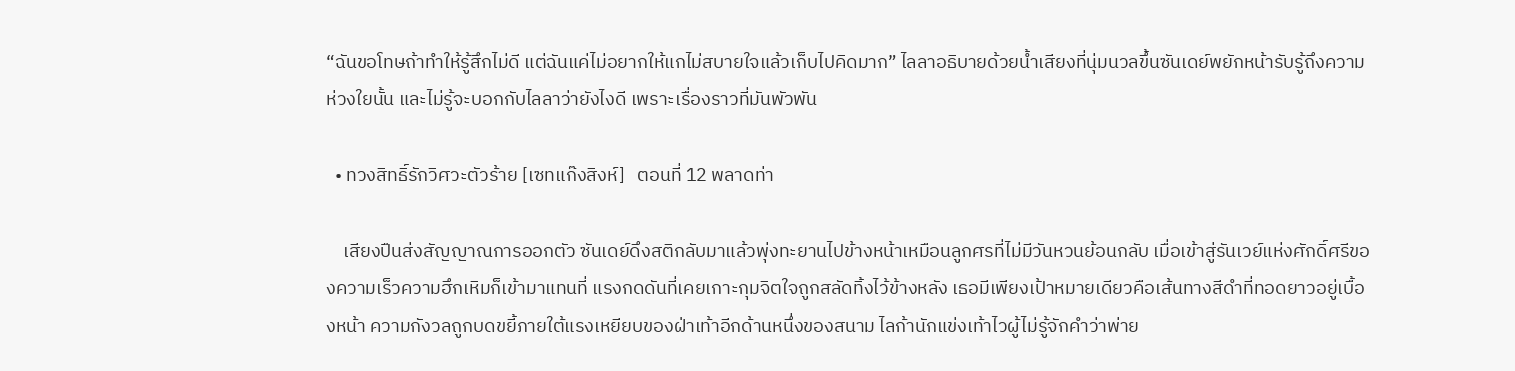“ฉันขอโทษถ้าทำให้รู้สึกไม่ดี แต่ฉันแค่ไม่อยากให้แกไม่สบายใจแล้วเก็บไปคิดมาก” ไลลาอธิบายด้วยน้ำเสียงที่นุ่มนวลขึ้นซันเดย์พยักหน้ารับรู้ถึงความห่วงใยนั้น และไม่รู้จะบอกกับไลลาว่ายังไงดี เพราะเรื่องราวที่มันพัวพัน

  • ทวงสิทธิ์รักวิศวะตัวร้าย [เซทแก๊งสิงห์]   ตอนที่ 12 พลาดท่า

    เสียงปืนส่งสัญญาณการออกตัว ซันเดย์ดึงสติกลับมาแล้วพุ่งทะยานไปข้างหน้าเหมือนลูกศรที่ไม่มีวันหวนย้อนกลับ เมื่อเข้าสู่รันเวย์แห่งศักดิ์ศรีของความเร็วความฮึกเหิมก็เข้ามาแทนที่ แรงกดดันที่เคยเกาะกุมจิตใจถูกสลัดทิ้งไว้ข้างหลัง เธอมีเพียงเป้าหมายเดียวคือเส้นทางสีดำที่ทอดยาวอยู่เบื้องหน้า ความกังวลถูกบดขยี้ภายใต้แรงเหยียบของฝ่าเท้าอีกด้านหนึ่งของสนาม ไลก้านักแข่งเท้าไวผู้ไม่รู้จักคำว่าพ่าย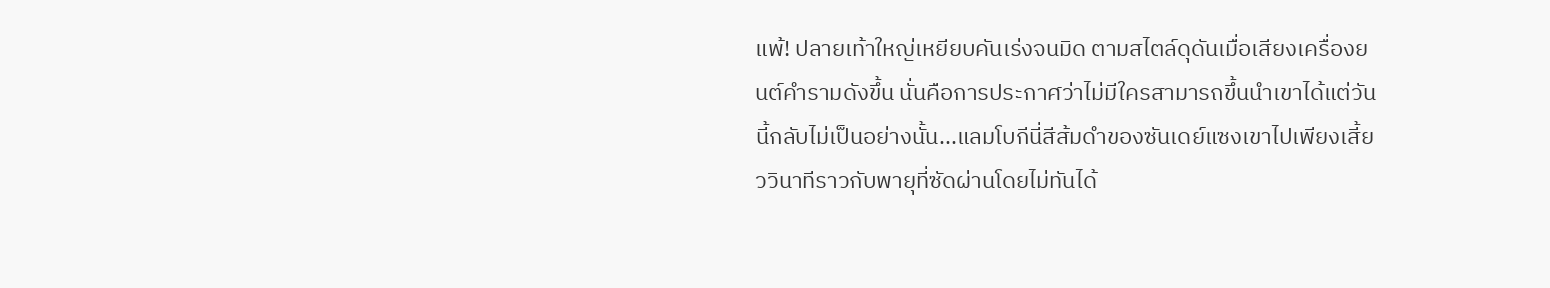แพ้! ปลายเท้าใหญ่เหยียบคันเร่งจนมิด ตามสไตล์ดุดันเมื่อเสียงเครื่องยนต์คำรามดังขึ้น นั่นคือการประกาศว่าไม่มีใครสามารถขึ้นนำเขาได้แต่วันนี้กลับไม่เป็นอย่างนั้น...แลมโบกีนี่สีส้มดำของซันเดย์แซงเขาไปเพียงเสี้ยววินาทีราวกับพายุที่ซัดผ่านโดยไม่ทันได้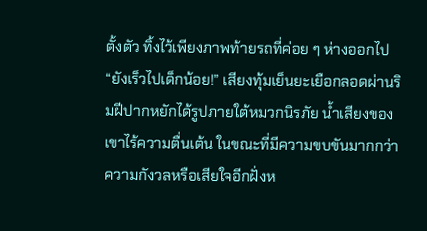ตั้งตัว ทิ้งไว้เพียงภาพท้ายรถที่ค่อย ๆ ห่างออกไป“ยังเร็วไปเด็กน้อย!” เสียงทุ้มเย็นยะเยือกลอดผ่านริมฝีปากหยักได้รูปภายใต้หมวกนิรภัย น้ำเสียงของเขาไร้ความตื่นเต้น ในขณะที่มีความขบขันมากกว่าความกังวลหรือเสียใจอีกฝั่งห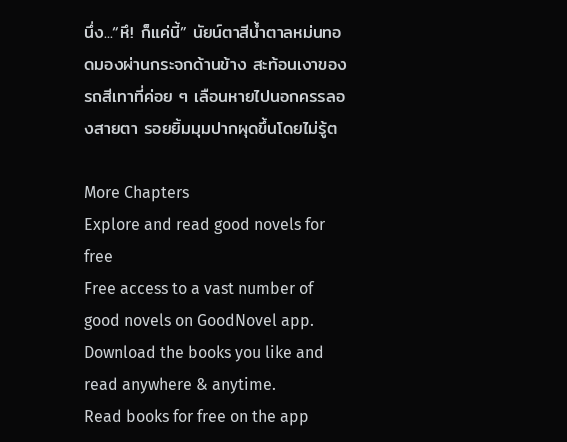นึ่ง...“หึ! ก็แค่นี้” นัยน์ตาสีน้ำตาลหม่นทอดมองผ่านกระจกด้านข้าง สะท้อนเงาของรถสีเทาที่ค่อย ๆ เลือนหายไปนอกครรลองสายตา รอยยิ้มมุมปากผุดขึ้นโดยไม่รู้ต

More Chapters
Explore and read good novels for free
Free access to a vast number of good novels on GoodNovel app. Download the books you like and read anywhere & anytime.
Read books for free on the app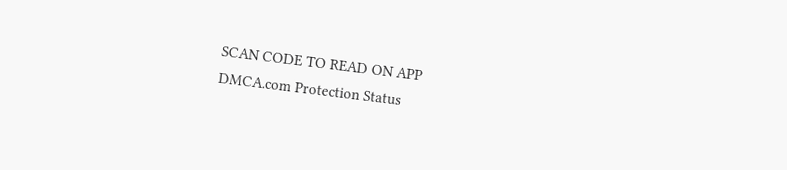SCAN CODE TO READ ON APP
DMCA.com Protection Status